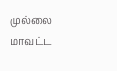முல்லை மாவட்ட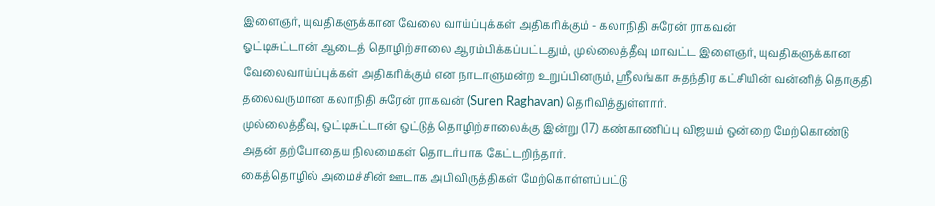இளைஞர், யுவதிகளுக்கான வேலை வாய்ப்புக்கள் அதிகரிக்கும் - கலாநிதி சுரேன் ராகவன்
ஓட்டிசுட்டான் ஆடைத் தொழிற்சாலை ஆரம்பிக்கப்பட்டதும், முல்லைத்தீவு மாவட்ட இளைஞர், யுவதிகளுக்கான வேலைவாய்ப்புக்கள் அதிகரிக்கும் என நாடாளுமன்ற உறுப்பினரும், ஸ்ரீலங்கா சுதந்திர கட்சியின் வன்னித் தொகுதி தலைவருமான கலாநிதி சுரேன் ராகவன் (Suren Raghavan) தெரிவித்துள்ளார்.
முல்லைத்தீவு, ஒட்டிசுட்டான் ஒட்டுத் தொழிற்சாலைக்கு இன்று (17) கண்காணிப்பு விஜயம் ஒன்றை மேற்கொண்டு அதன் தற்போதைய நிலமைகள் தொடர்பாக கேட்டறிந்தார்.
கைத்தொழில் அமைச்சின் ஊடாக அபிவிருத்திகள் மேற்கொள்ளப்பட்டு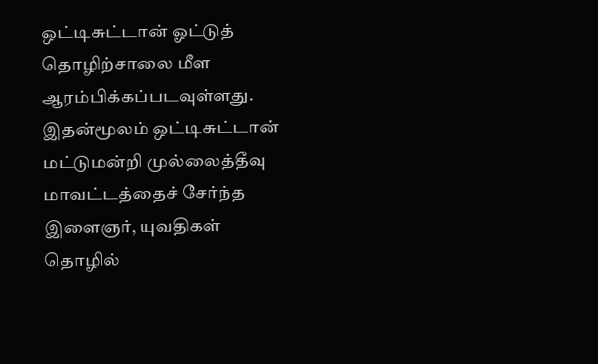ஒட்டிசுட்டான் ஓட்டுத் தொழிற்சாலை மீள ஆரம்பிக்கப்படவுள்ளது.
இதன்மூலம் ஒட்டிசுட்டான் மட்டுமன்றி முல்லைத்தீவு மாவட்டத்தைச் சேர்ந்த இளைஞர், யுவதிகள் தொழில்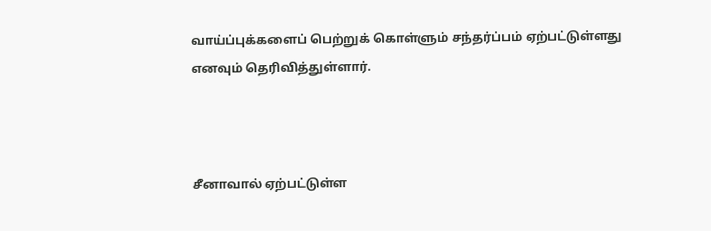வாய்ப்புக்களைப் பெற்றுக் கொள்ளும் சந்தர்ப்பம் ஏற்பட்டுள்ளது எனவும் தெரிவித்துள்ளார்.



சீனாவால் ஏற்பட்டுள்ள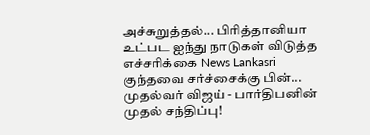அச்சுறுத்தல்... பிரித்தானியா உட்பட ஐந்து நாடுகள் விடுத்த எச்சரிக்கை News Lankasri
குந்தவை சர்ச்சைக்கு பின்... முதல்வர் விஜய் - பார்திபனின் முதல் சந்திப்பு!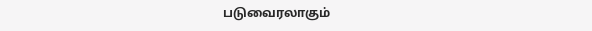படுவைரலாகும்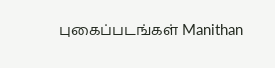புகைப்படங்கள் Manithan